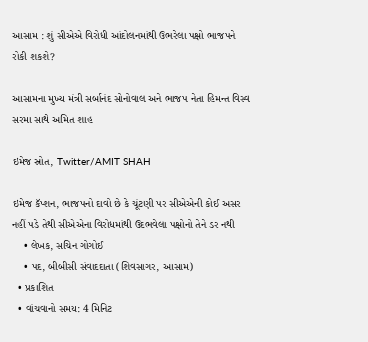આસામ : શું સીએએ વિરોધી આંદોલનમાંથી ઉભરેલા પક્ષો ભાજપને રોકી શકશે?

આસામના મુખ્ય મંત્રી સર્બાનંદ સોનોવાલ અને ભાજપ નેતા હિમન્ત વિસ્વ સરમા સાથે અમિત શાહ

ઇમેજ સ્રોત, Twitter/AMIT SHAH

ઇમેજ કૅપ્શન, ભાજપનો દાવો છે કે ચૂંટણી પર સીએએની કોઈ અસર નહીં પડે તેથી સીએએના વિરોધમાંથી ઉદભવેલા પક્ષોનો તેને ડર નથી
    • લેખક, સચિન ગોગોઈ
    • પદ, બીબીસી સંવાદદાતા (શિવસાગર, આસામ)
  • પ્રકાશિત
  • વાંચવાનો સમય: 4 મિનિટ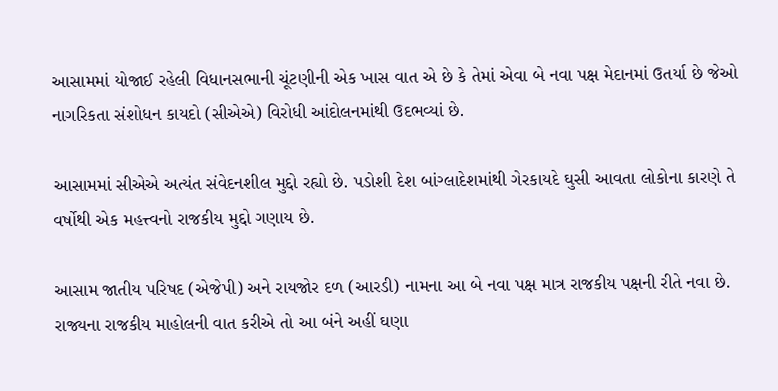આસામમાં યોજાઈ રહેલી વિધાનસભાની ચૂંટણીની એક ખાસ વાત એ છે કે તેમાં એવા બે નવા પક્ષ મેદાનમાં ઉતર્યા છે જેઓ નાગરિકતા સંશોધન કાયદો (સીએએ) વિરોધી આંદોલનમાંથી ઉદભવ્યાં છે.

આસામમાં સીએએ અત્યંત સંવેદનશીલ મુદ્દો રહ્યો છે. પડોશી દેશ બાંગ્લાદેશમાંથી ગેરકાયદે ઘુસી આવતા લોકોના કારણે તે વર્ષોથી એક મહત્ત્વનો રાજકીય મુદ્દો ગણાય છે.

આસામ જાતીય પરિષદ (એજેપી) અને રાયજોર દળ (આરડી) નામના આ બે નવા પક્ષ માત્ર રાજકીય પક્ષની રીતે નવા છે. રાજ્યના રાજકીય માહોલની વાત કરીએ તો આ બંને અહીં ઘણા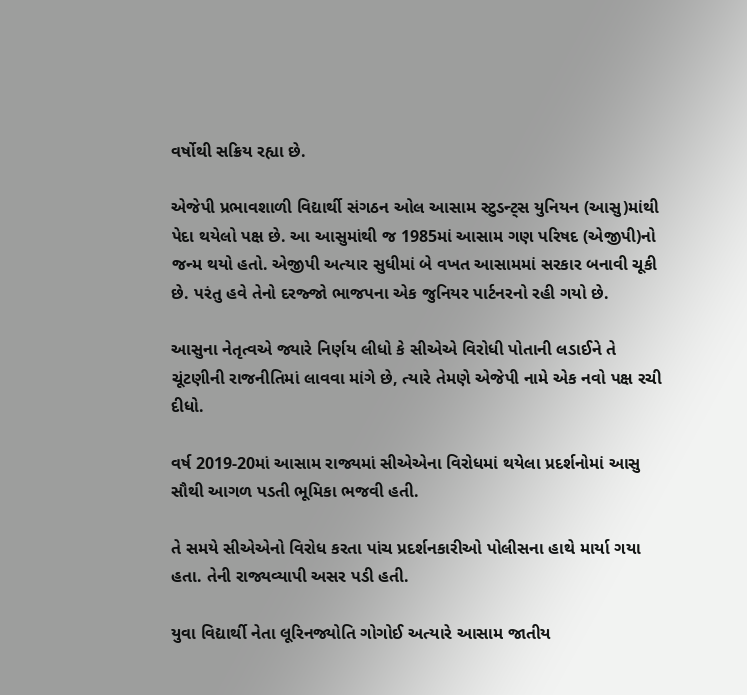વર્ષોથી સક્રિય રહ્યા છે.

એજેપી પ્રભાવશાળી વિદ્યાર્થી સંગઠન ઓલ આસામ સ્ટુડન્ટ્સ યુનિયન (આસુ)માંથી પેદા થયેલો પક્ષ છે. આ આસુમાંથી જ 1985માં આસામ ગણ પરિષદ (એજીપી)નો જન્મ થયો હતો. એજીપી અત્યાર સુધીમાં બે વખત આસામમાં સરકાર બનાવી ચૂકી છે. પરંતુ હવે તેનો દરજ્જો ભાજપના એક જુનિયર પાર્ટનરનો રહી ગયો છે.

આસુના નેતૃત્વએ જ્યારે નિર્ણય લીધો કે સીએએ વિરોધી પોતાની લડાઈને તે ચૂંટણીની રાજનીતિમાં લાવવા માંગે છે, ત્યારે તેમણે એજેપી નામે એક નવો પક્ષ રચી દીધો.

વર્ષ 2019-20માં આસામ રાજ્યમાં સીએએના વિરોધમાં થયેલા પ્રદર્શનોમાં આસુ સૌથી આગળ પડતી ભૂમિકા ભજવી હતી.

તે સમયે સીએએનો વિરોધ કરતા પાંચ પ્રદર્શનકારીઓ પોલીસના હાથે માર્યા ગયા હતા. તેની રાજ્યવ્યાપી અસર પડી હતી.

યુવા વિદ્યાર્થી નેતા લૂરિનજ્યોતિ ગોગોઈ અત્યારે આસામ જાતીય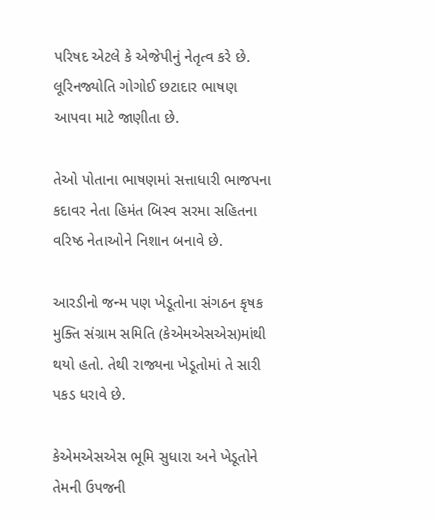પરિષદ એટલે કે એજેપીનું નેતૃત્વ કરે છે. લૂરિનજ્યોતિ ગોગોઈ છટાદાર ભાષણ આપવા માટે જાણીતા છે.

તેઓ પોતાના ભાષણમાં સત્તાધારી ભાજપના કદાવર નેતા હિમંત બિસ્વ સરમા સહિતના વરિષ્ઠ નેતાઓને નિશાન બનાવે છે.

આરડીનો જન્મ પણ ખેડૂતોના સંગઠન કૃષક મુક્તિ સંગ્રામ સમિતિ (કેએમએસએસ)માંથી થયો હતો. તેથી રાજ્યના ખેડૂતોમાં તે સારી પકડ ધરાવે છે.

કેએમએસએસ ભૂમિ સુધારા અને ખેડૂતોને તેમની ઉપજની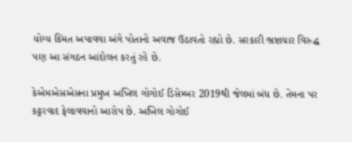યોગ્ય કિંમત અપાવવા અંગે પોતાનો અવાજ ઉઠાવતો રહ્યો છે. સરકારી ભ્રષ્ટાચાર વિરુદ્ધ પણ આ સંગઠન આંદોલન કરતું રહે છે.

કેએમએસએસના પ્રમુખ અખિલ ગોગોઈ ડિસેમ્બર 2019થી જેલમાં બંધ છે. તેમના પર કટ્ટરવાદ ફેલાવવાનો આરોપ છે. અખિલ ગોગોઈ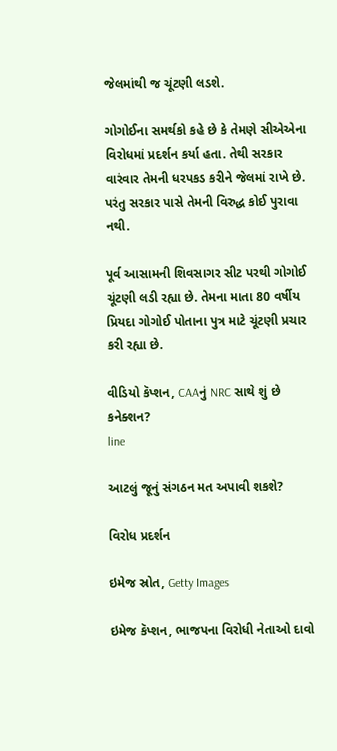જેલમાંથી જ ચૂંટણી લડશે.

ગોગોઈના સમર્થકો કહે છે કે તેમણે સીએએના વિરોધમાં પ્રદર્શન કર્યા હતા. તેથી સરકાર વારંવાર તેમની ધરપકડ કરીને જેલમાં રાખે છે. પરંતુ સરકાર પાસે તેમની વિરુદ્ધ કોઈ પુરાવા નથી.

પૂર્વ આસામની શિવસાગર સીટ પરથી ગોગોઈ ચૂંટણી લડી રહ્યા છે. તેમના માતા 80 વર્ષીય પ્રિયદા ગોગોઈ પોતાના પુત્ર માટે ચૂંટણી પ્રચાર કરી રહ્યા છે.

વીડિયો કૅપ્શન, CAAનું NRC સાથે શું છે કનેક્શન?
line

આટલું જૂનું સંગઠન મત અપાવી શકશે?

વિરોધ પ્રદર્શન

ઇમેજ સ્રોત, Getty Images

ઇમેજ કૅપ્શન, ભાજપના વિરોધી નેતાઓ દાવો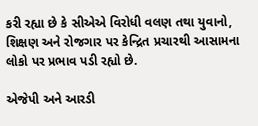કરી રહ્યા છે કે સીએએ વિરોધી વલણ તથા યુવાનો, શિક્ષણ અને રોજગાર પર કેન્દ્રિત પ્રચારથી આસામના લોકો પર પ્રભાવ પડી રહ્યો છે.

એજેપી અને આરડી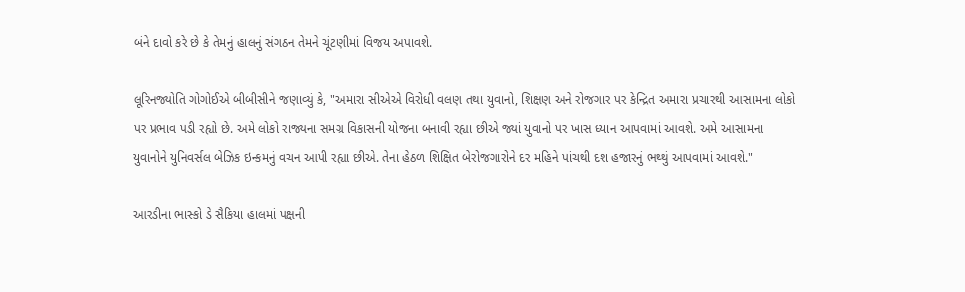બંને દાવો કરે છે કે તેમનું હાલનું સંગઠન તેમને ચૂંટણીમાં વિજય અપાવશે.

લૂરિનજ્યોતિ ગોગોઈએ બીબીસીને જણાવ્યું કે, "અમારા સીએએ વિરોધી વલણ તથા યુવાનો, શિક્ષણ અને રોજગાર પર કેન્દ્રિત અમારા પ્રચારથી આસામના લોકો પર પ્રભાવ પડી રહ્યો છે. અમે લોકો રાજ્યના સમગ્ર વિકાસની યોજના બનાવી રહ્યા છીએ જ્યાં યુવાનો પર ખાસ ધ્યાન આપવામાં આવશે. અમે આસામના યુવાનોને યુનિવર્સલ બેઝિક ઇન્કમનું વચન આપી રહ્યા છીએ. તેના હેઠળ શિક્ષિત બેરોજગારોને દર મહિને પાંચથી દશ હજારનું ભથ્થું આપવામાં આવશે."

આરડીના ભાસ્કો ડે સૈકિયા હાલમાં પક્ષની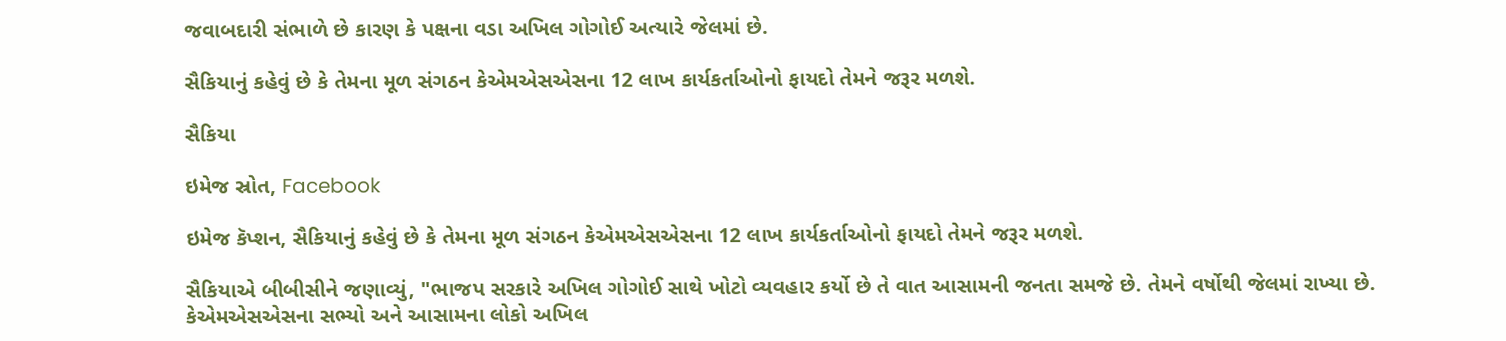જવાબદારી સંભાળે છે કારણ કે પક્ષના વડા અખિલ ગોગોઈ અત્યારે જેલમાં છે.

સૈકિયાનું કહેવું છે કે તેમના મૂળ સંગઠન કેએમએસએસના 12 લાખ કાર્યકર્તાઓનો ફાયદો તેમને જરૂર મળશે.

સૈકિયા

ઇમેજ સ્રોત, Facebook

ઇમેજ કૅપ્શન, સૈકિયાનું કહેવું છે કે તેમના મૂળ સંગઠન કેએમએસએસના 12 લાખ કાર્યકર્તાઓનો ફાયદો તેમને જરૂર મળશે.

સૈકિયાએ બીબીસીને જણાવ્યું, "ભાજપ સરકારે અખિલ ગોગોઈ સાથે ખોટો વ્યવહાર કર્યો છે તે વાત આસામની જનતા સમજે છે. તેમને વર્ષોથી જેલમાં રાખ્યા છે. કેએમએસએસના સભ્યો અને આસામના લોકો અખિલ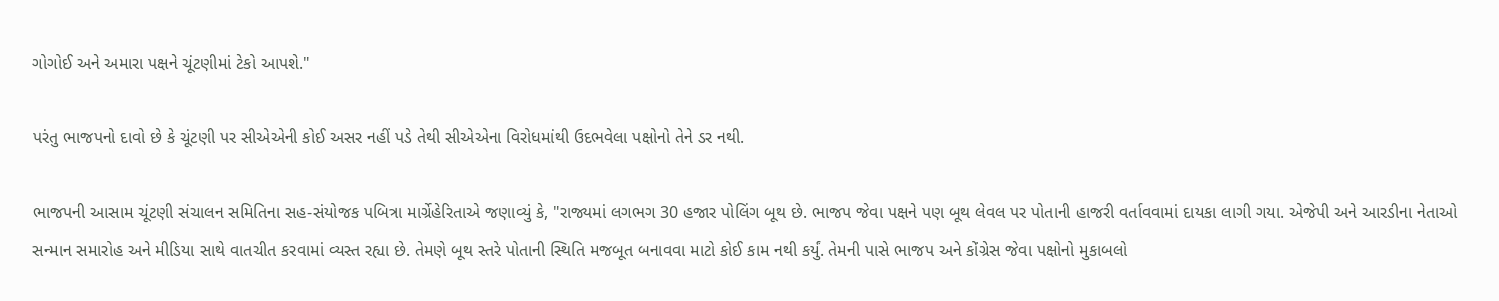ગોગોઈ અને અમારા પક્ષને ચૂંટણીમાં ટેકો આપશે."

પરંતુ ભાજપનો દાવો છે કે ચૂંટણી પર સીએએની કોઈ અસર નહીં પડે તેથી સીએએના વિરોધમાંથી ઉદભવેલા પક્ષોનો તેને ડર નથી.

ભાજપની આસામ ચૂંટણી સંચાલન સમિતિના સહ-સંયોજક પબિત્રા માર્ગ્રેહેરિતાએ જણાવ્યું કે, "રાજ્યમાં લગભગ 30 હજાર પોલિંગ બૂથ છે. ભાજપ જેવા પક્ષને પણ બૂથ લેવલ પર પોતાની હાજરી વર્તાવવામાં દાયકા લાગી ગયા. એજેપી અને આરડીના નેતાઓ સન્માન સમારોહ અને મીડિયા સાથે વાતચીત કરવામાં વ્યસ્ત રહ્યા છે. તેમણે બૂથ સ્તરે પોતાની સ્થિતિ મજબૂત બનાવવા માટો કોઈ કામ નથી કર્યું. તેમની પાસે ભાજપ અને કોંગ્રેસ જેવા પક્ષોનો મુકાબલો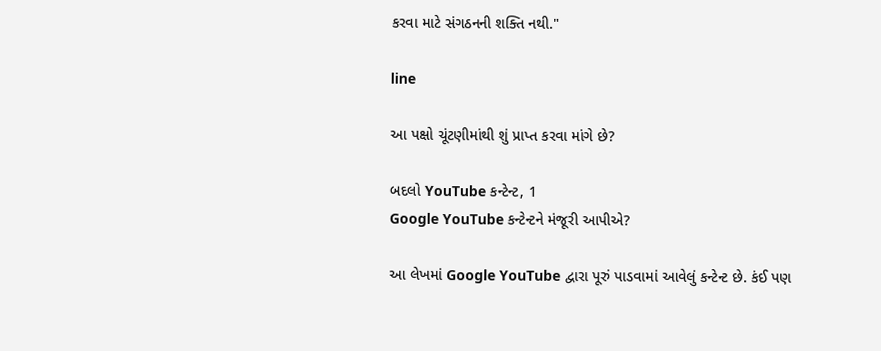કરવા માટે સંગઠનની શક્તિ નથી."

line

આ પક્ષો ચૂંટણીમાંથી શું પ્રાપ્ત કરવા માંગે છે?

બદલો YouTube કન્ટેન્ટ, 1
Google YouTube કન્ટેન્ટને મંજૂરી આપીએ?

આ લેખમાં Google YouTube દ્વારા પૂરું પાડવામાં આવેલું કન્ટેન્ટ છે. કંઈ પણ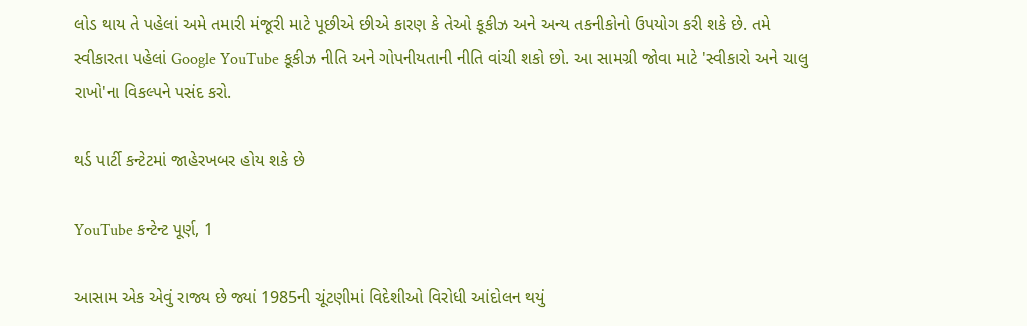લોડ થાય તે પહેલાં અમે તમારી મંજૂરી માટે પૂછીએ છીએ કારણ કે તેઓ કૂકીઝ અને અન્ય તકનીકોનો ઉપયોગ કરી શકે છે. તમે સ્વીકારતા પહેલાં Google YouTube કૂકીઝ નીતિ અને ગોપનીયતાની નીતિ વાંચી શકો છો. આ સામગ્રી જોવા માટે 'સ્વીકારો અને ચાલુ રાખો'ના વિકલ્પને પસંદ કરો.

થર્ડ પાર્ટી કન્ટેટમાં જાહેરખબર હોય શકે છે

YouTube કન્ટેન્ટ પૂર્ણ, 1

આસામ એક એવું રાજ્ય છે જ્યાં 1985ની ચૂંટણીમાં વિદેશીઓ વિરોધી આંદોલન થયું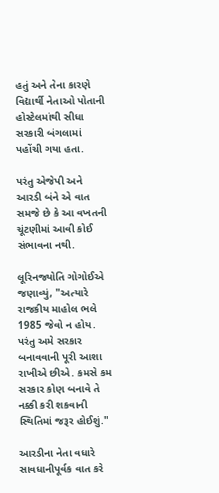હતું અને તેના કારણે વિદ્યાર્થી નેતાઓ પોતાની હોસ્ટેલમાંથી સીધા સરકારી બંગલામાં પહોંચી ગયા હતા.

પરંતુ એજેપી અને આરડી બંને એ વાત સમજે છે કે આ વખતની ચૂંટણીમાં આવી કોઈ સંભાવના નથી.

લૂરિનજ્યોતિ ગોગોઈએ જણાવ્યું, "અત્યારે રાજકીય માહોલ ભલે 1985 જેવો ન હોય. પરંતુ અમે સરકાર બનાવવાની પૂરી આશા રાખીએ છીએ. કમસે કમ સરકાર કોણ બનાવે તે નક્કી કરી શકવાની સ્થિતિમાં જરૂર હોઈશું."

આરડીના નેતા વધારે સાવધાનીપૂર્વક વાત કરે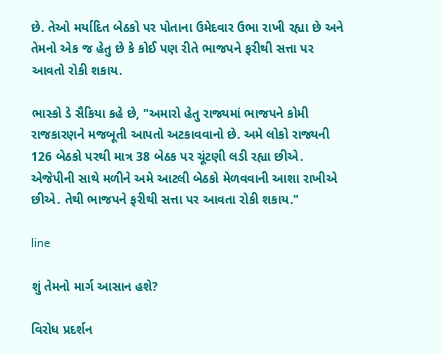છે. તેઓ મર્યાદિત બેઠકો પર પોતાના ઉમેદવાર ઉભા રાખી રહ્યા છે અને તેમનો એક જ હેતુ છે કે કોઈ પણ રીતે ભાજપને ફરીથી સત્તા પર આવતો રોકી શકાય.

ભાસ્કો ડે સૈકિયા કહે છે, "અમારો હેતુ રાજ્યમાં ભાજપને કોમી રાજકારણને મજબૂતી આપતો અટકાવવાનો છે. અમે લોકો રાજ્યની 126 બેઠકો પરથી માત્ર 38 બેઠક પર ચૂંટણી લડી રહ્યા છીએ. એજેપીની સાથે મળીને અમે આટલી બેઠકો મેળવવાની આશા રાખીએ છીએ. તેથી ભાજપને ફરીથી સત્તા પર આવતા રોકી શકાય."

line

શું તેમનો માર્ગ આસાન હશે?

વિરોધ પ્રદર્શન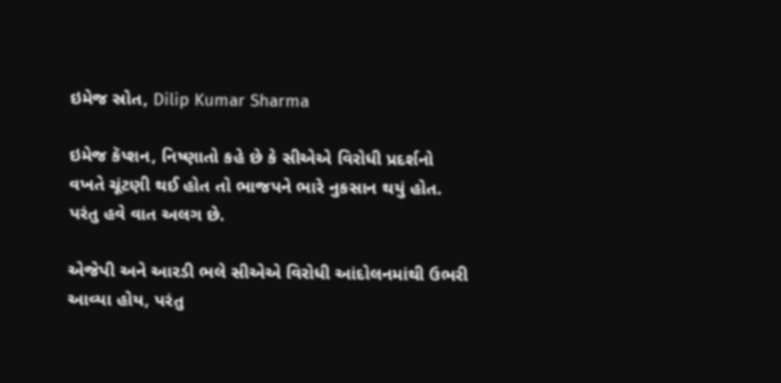ઇમેજ સ્રોત, Dilip Kumar Sharma

ઇમેજ કૅપ્શન, નિષ્ણાતો કહે છે કે સીએએ વિરોધી પ્રદર્શનો વખતે ચૂંટણી થઈ હોત તો ભાજપને ભારે નુકસાન થયું હોત. પરંતુ હવે વાત અલગ છે.

એજેપી અને આરડી ભલે સીએએ વિરોધી આંદોલનમાંથી ઉભરી આવ્યા હોય, પરંતુ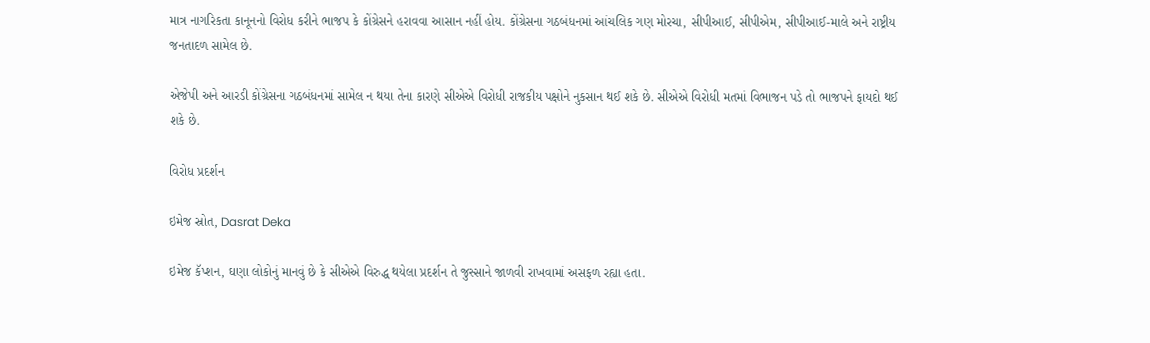માત્ર નાગરિકતા કાનૂનનો વિરોધ કરીને ભાજપ કે કોંગ્રેસને હરાવવા આસાન નહીં હોય. કોંગ્રેસના ગઠબંધનમાં આંચલિક ગણ મોરચા, સીપીઆઈ, સીપીએમ, સીપીઆઈ-માલે અને રાષ્ટ્રીય જનતાદળ સામેલ છે.

એજેપી અને આરડી કોંગ્રેસના ગઠબંધનમાં સામેલ ન થયા તેના કારણે સીએએ વિરોધી રાજકીય પક્ષોને નુકસાન થઈ શકે છે. સીએએ વિરોધી મતમાં વિભાજન પડે તો ભાજપને ફાયદો થઈ શકે છે.

વિરોધ પ્રદર્શન

ઇમેજ સ્રોત, Dasrat Deka

ઇમેજ કૅપ્શન, ઘણા લોકોનું માનવું છે કે સીએએ વિરુદ્ધ થયેલા પ્રદર્શન તે જુસ્સાને જાળવી રાખવામાં અસફળ રહ્યા હતા.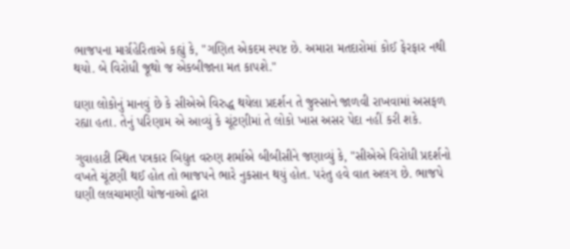ભાજપના માર્ગ્રહેરિતાએ કહ્યું કે, "ગણિત એકદમ સ્પષ્ટ છે. અમારા મતદારોમાં કોઈ ફેરફાર નથી થયો. બે વિરોધી જૂથો જ એકબીજાના મત કાપશે."

ઘણા લોકોનું માનવું છે કે સીએએ વિરુદ્ધ થયેલા પ્રદર્શન તે જુસ્સાને જાળવી રાખવામાં અસફળ રહ્યા હતા. તેનું પરિણામ એ આવ્યું કે ચૂંટણીમાં તે લોકો ખાસ અસર પેદા નહીં કરી શકે.

ગુવાહાટી સ્થિત પત્રકાર બિદ્યુત વરુણ શર્માએ બીબીસીને જણાવ્યું કે, "સીએએ વિરોધી પ્રદર્શનો વખતે ચૂંટણી થઈ હોત તો ભાજપને ભારે નુકસાન થયું હોત. પરંતુ હવે વાત અલગ છે. ભાજપે ઘણી લલચામણી યોજનાઓ દ્વારા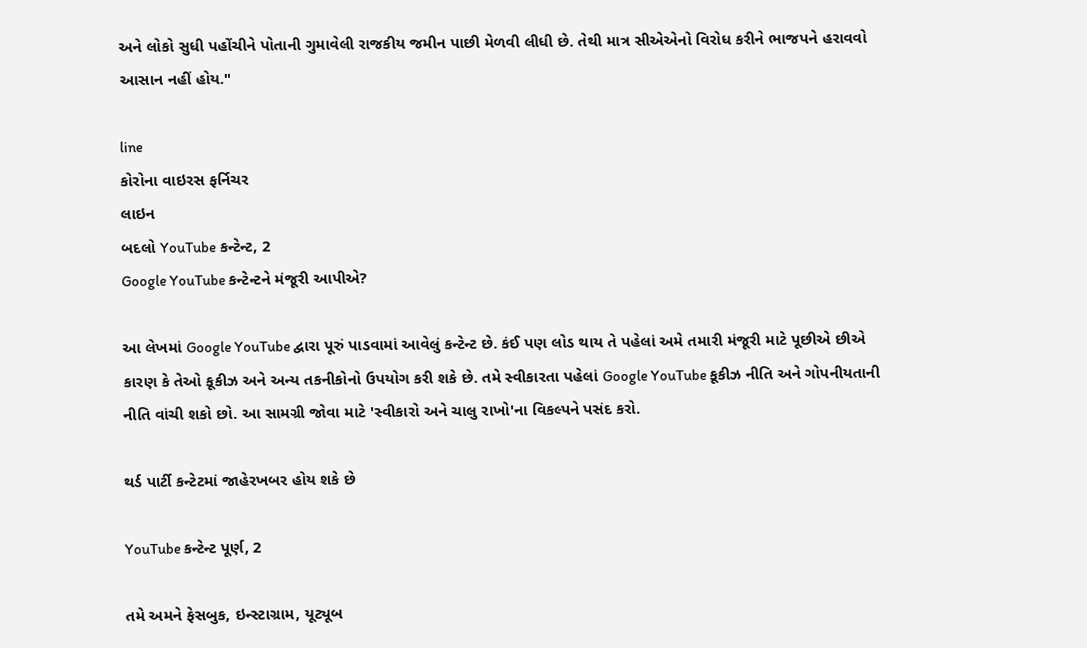અને લોકો સુધી પહોંચીને પોતાની ગુમાવેલી રાજકીય જમીન પાછી મેળવી લીધી છે. તેથી માત્ર સીએએનો વિરોધ કરીને ભાજપને હરાવવો આસાન નહીં હોય."

line
કોરોના વાઇરસ ફર્નિચર
લાઇન
બદલો YouTube કન્ટેન્ટ, 2
Google YouTube કન્ટેન્ટને મંજૂરી આપીએ?

આ લેખમાં Google YouTube દ્વારા પૂરું પાડવામાં આવેલું કન્ટેન્ટ છે. કંઈ પણ લોડ થાય તે પહેલાં અમે તમારી મંજૂરી માટે પૂછીએ છીએ કારણ કે તેઓ કૂકીઝ અને અન્ય તકનીકોનો ઉપયોગ કરી શકે છે. તમે સ્વીકારતા પહેલાં Google YouTube કૂકીઝ નીતિ અને ગોપનીયતાની નીતિ વાંચી શકો છો. આ સામગ્રી જોવા માટે 'સ્વીકારો અને ચાલુ રાખો'ના વિકલ્પને પસંદ કરો.

થર્ડ પાર્ટી કન્ટેટમાં જાહેરખબર હોય શકે છે

YouTube કન્ટેન્ટ પૂર્ણ, 2

તમે અમને ફેસબુક, ઇન્સ્ટાગ્રામ, યૂટ્યૂબ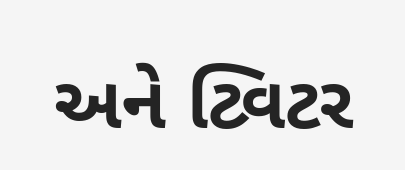અને ટ્વિટર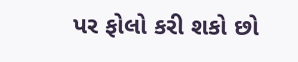પર ફોલો કરી શકો છો